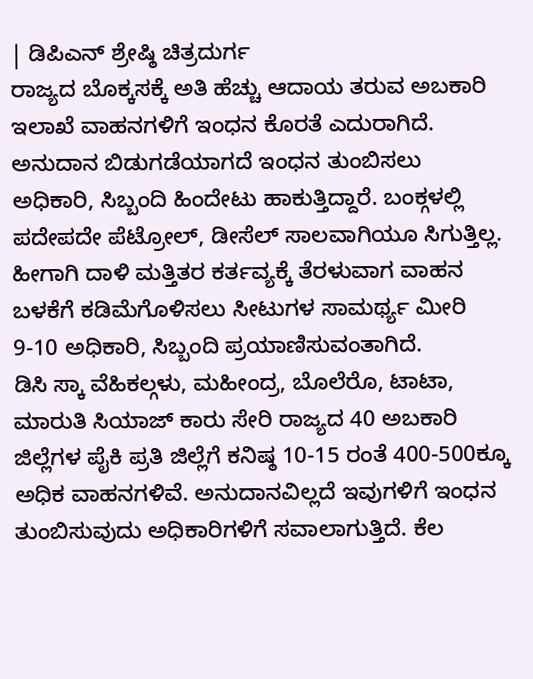| ಡಿಪಿಎನ್ ಶ್ರೇಷ್ಠಿ ಚಿತ್ರದುರ್ಗ
ರಾಜ್ಯದ ಬೊಕ್ಕಸಕ್ಕೆ ಅತಿ ಹೆಚ್ಚು ಆದಾಯ ತರುವ ಅಬಕಾರಿ ಇಲಾಖೆ ವಾಹನಗಳಿಗೆ ಇಂಧನ ಕೊರತೆ ಎದುರಾಗಿದೆ. ಅನುದಾನ ಬಿಡುಗಡೆಯಾಗದೆ ಇಂಧನ ತುಂಬಿಸಲು ಅಧಿಕಾರಿ, ಸಿಬ್ಬಂದಿ ಹಿಂದೇಟು ಹಾಕುತ್ತಿದ್ದಾರೆ. ಬಂಕ್ಗಳಲ್ಲಿ ಪದೇಪದೇ ಪೆಟ್ರೋಲ್, ಡೀಸೆಲ್ ಸಾಲವಾಗಿಯೂ ಸಿಗುತ್ತಿಲ್ಲ. ಹೀಗಾಗಿ ದಾಳಿ ಮತ್ತಿತರ ಕರ್ತವ್ಯಕ್ಕೆ ತೆರಳುವಾಗ ವಾಹನ ಬಳಕೆಗೆ ಕಡಿಮೆಗೊಳಿಸಲು ಸೀಟುಗಳ ಸಾಮರ್ಥ್ಯ ಮೀರಿ 9-10 ಅಧಿಕಾರಿ, ಸಿಬ್ಬಂದಿ ಪ್ರಯಾಣಿಸುವಂತಾಗಿದೆ.
ಡಿಸಿ ಸ್ಕಾ ವೆಹಿಕಲ್ಗಳು, ಮಹೀಂದ್ರ, ಬೊಲೆರೊ, ಟಾಟಾ, ಮಾರುತಿ ಸಿಯಾಜ್ ಕಾರು ಸೇರಿ ರಾಜ್ಯದ 40 ಅಬಕಾರಿ ಜಿಲ್ಲೆಗಳ ಪೈಕಿ ಪ್ರತಿ ಜಿಲ್ಲೆಗೆ ಕನಿಷ್ಠ 10-15 ರಂತೆ 400-500ಕ್ಕೂ ಅಧಿಕ ವಾಹನಗಳಿವೆ. ಅನುದಾನವಿಲ್ಲದೆ ಇವುಗಳಿಗೆ ಇಂಧನ ತುಂಬಿಸುವುದು ಅಧಿಕಾರಿಗಳಿಗೆ ಸವಾಲಾಗುತ್ತಿದೆ. ಕೆಲ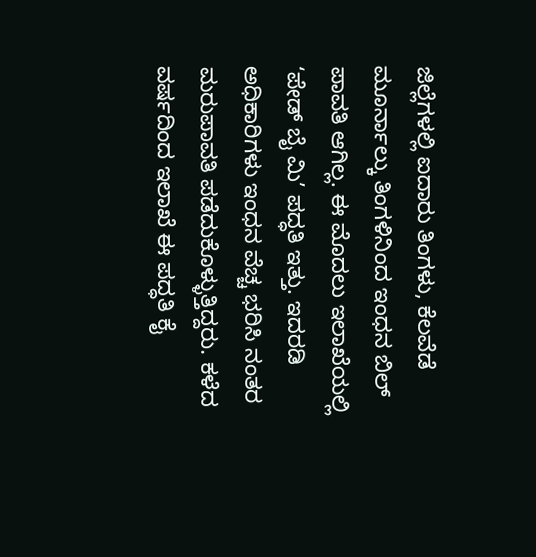ಜಿಲ್ಲೆಗಳಲ್ಲಿ ಐದಾರು ತಿಂಗಳು, ಕೆಲವೆಡೆ ಮೂರ್ನಾಲ್ಕು ತಿಂಗಳಿನಿಂದ ಇಂಧನ ಬಿಲ್ ಪಾವತಿ ಆಗಿಲ್ಲ. ಈ ಮೊದಲು ಇಲಾಖೆಯಲ್ಲಿ ‘ಪೇಡ್ ಬೈ ಮಿ’ ಪದ್ಧತಿ ಇತ್ತು. ಇದರಡಿ ಅಧಿಕಾರಿಗಳು ಇಂಧನ ವೆಚ್ಚ ಭರಿಸಿ ನಂತರ ಮರುಪಾವತಿ ಪಡೆದುಕೊಳ್ಳುತ್ತಿದ್ದರು. ಕಳೆದ ವರ್ಷದಿಂದ ಇಲಾಖೆ ಈ ಪದ್ಧತಿ ಕೈ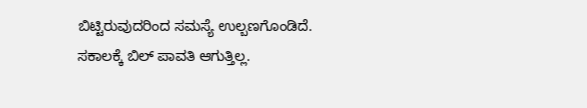ಬಿಟ್ಟಿರುವುದರಿಂದ ಸಮಸ್ಯೆ ಉಲ್ಬಣಗೊಂಡಿದೆ. ಸಕಾಲಕ್ಕೆ ಬಿಲ್ ಪಾವತಿ ಆಗುತ್ತಿಲ್ಲ.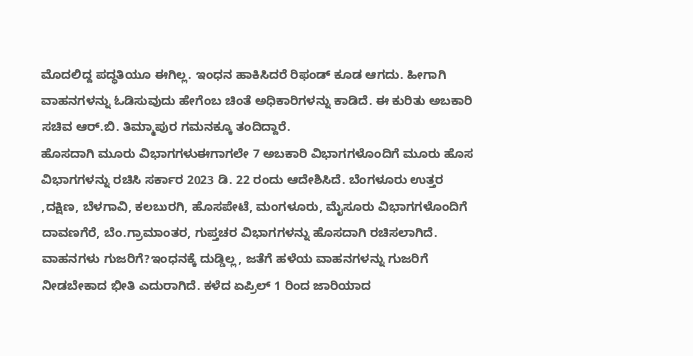ಮೊದಲಿದ್ದ ಪದ್ಧತಿಯೂ ಈಗಿಲ್ಲ. ಇಂಧನ ಹಾಕಿಸಿದರೆ ರಿಫಂಡ್ ಕೂಡ ಆಗದು. ಹೀಗಾಗಿ ವಾಹನಗಳನ್ನು ಓಡಿಸುವುದು ಹೇಗೆಂಬ ಚಿಂತೆ ಅಧಿಕಾರಿಗಳನ್ನು ಕಾಡಿದೆ. ಈ ಕುರಿತು ಅಬಕಾರಿ ಸಚಿವ ಆರ್.ಬಿ. ತಿಮ್ಮಾಪುರ ಗಮನಕ್ಕೂ ತಂದಿದ್ದಾರೆ.
ಹೊಸದಾಗಿ ಮೂರು ವಿಭಾಗಗಳುಈಗಾಗಲೇ 7 ಅಬಕಾರಿ ವಿಭಾಗಗಳೊಂದಿಗೆ ಮೂರು ಹೊಸ ವಿಭಾಗಗಳನ್ನು ರಚಿಸಿ ಸರ್ಕಾರ 2023 ಡಿ. 22 ರಂದು ಆದೇಶಿಸಿದೆ. ಬೆಂಗಳೂರು ಉತ್ತರ ,ದಕ್ಷಿಣ, ಬೆಳಗಾವಿ, ಕಲಬುರಗಿ, ಹೊಸಪೇಟೆ, ಮಂಗಳೂರು, ಮೈಸೂರು ವಿಭಾಗಗಳೊಂದಿಗೆ ದಾವಣಗೆರೆ, ಬೆಂ.ಗ್ರಾಮಾಂತರ, ಗುಪ್ತಚರ ವಿಭಾಗಗಳನ್ನು ಹೊಸದಾಗಿ ರಚಿಸಲಾಗಿದೆ.
ವಾಹನಗಳು ಗುಜರಿಗೆ?ಇಂಧನಕ್ಕೆ ದುಡ್ಡಿಲ್ಲ, ಜತೆಗೆ ಹಳೆಯ ವಾಹನಗಳನ್ನು ಗುಜರಿಗೆ ನೀಡಬೇಕಾದ ಭೀತಿ ಎದುರಾಗಿದೆ. ಕಳೆದ ಏಪ್ರಿಲ್ 1 ರಿಂದ ಜಾರಿಯಾದ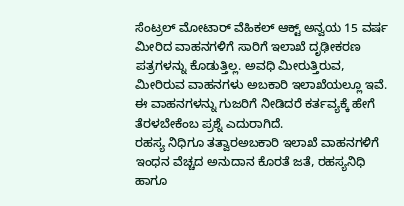ಸೆಂಟ್ರಲ್ ಮೋಟಾರ್ ವೆಹಿಕಲ್ ಆಕ್ಟ್ ಅನ್ವಯ 15 ವರ್ಷ ಮೀರಿದ ವಾಹನಗಳಿಗೆ ಸಾರಿಗೆ ಇಲಾಖೆ ದೃಢೀಕರಣ ಪತ್ರಗಳನ್ನು ಕೊಡುತ್ತಿಲ್ಲ. ಅವಧಿ ಮೀರುತ್ತಿರುವ, ಮೀರಿರುವ ವಾಹನಗಳು ಅಬಕಾರಿ ಇಲಾಖೆಯಲ್ಲೂ ಇವೆ. ಈ ವಾಹನಗಳನ್ನು ಗುಜರಿಗೆ ನೀಡಿದರೆ ಕರ್ತವ್ಯಕ್ಕೆ ಹೇಗೆ ತೆರಳಬೇಕೆಂಬ ಪ್ರಶ್ನೆ ಎದುರಾಗಿದೆ.
ರಹಸ್ಯ ನಿಧಿಗೂ ತತ್ವಾರಅಬಕಾರಿ ಇಲಾಖೆ ವಾಹನಗಳಿಗೆ ಇಂಧನ ವೆಚ್ಚದ ಅನುದಾನ ಕೊರತೆ ಜತೆ, ರಹಸ್ಯನಿಧಿ ಹಾಗೂ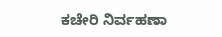ಕಚೇರಿ ನಿರ್ವಹಣಾ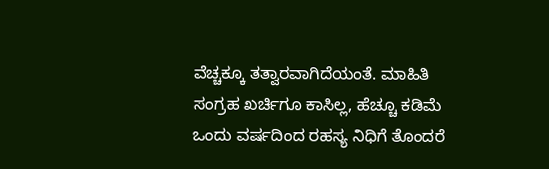ವೆಚ್ಚಕ್ಕೂ ತತ್ವಾರವಾಗಿದೆಯಂತೆ. ಮಾಹಿತಿ ಸಂಗ್ರಹ ಖರ್ಚಿಗೂ ಕಾಸಿಲ್ಲ, ಹೆಚ್ಚೂ ಕಡಿಮೆ ಒಂದು ವರ್ಷದಿಂದ ರಹಸ್ಯ ನಿಧಿಗೆ ತೊಂದರೆ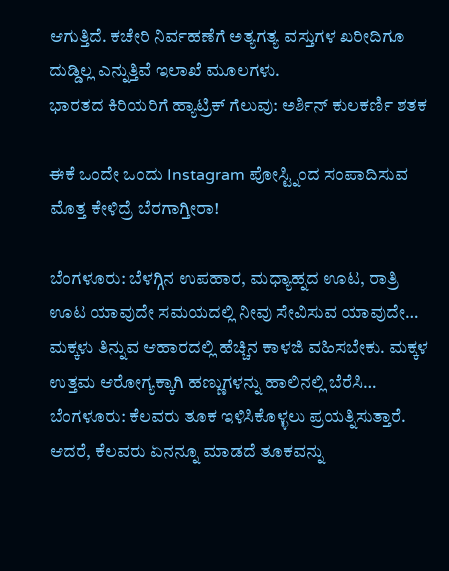ಆಗುತ್ತಿದೆ. ಕಚೇರಿ ನಿರ್ವಹಣೆಗೆ ಅತ್ಯಗತ್ಯ ವಸ್ತುಗಳ ಖರೀದಿಗೂ ದುಡ್ಡಿಲ್ಲ ಎನ್ನುತ್ತಿವೆ ಇಲಾಖೆ ಮೂಲಗಳು.
ಭಾರತದ ಕಿರಿಯರಿಗೆ ಹ್ಯಾಟ್ರಿಕ್ ಗೆಲುವು: ಅರ್ಶಿನ್ ಕುಲಕರ್ಣಿ ಶತಕ

ಈಕೆ ಒಂದೇ ಒಂದು Instagram ಪೋಸ್ಟ್ನಿಂದ ಸಂಪಾದಿಸುವ ಮೊತ್ತ ಕೇಳಿದ್ರೆ ಬೆರಗಾಗ್ತೀರಾ!

ಬೆಂಗಳೂರು: ಬೆಳಗ್ಗಿನ ಉಪಹಾರ, ಮಧ್ಯಾಹ್ನದ ಊಟ, ರಾತ್ರಿ ಊಟ ಯಾವುದೇ ಸಮಯದಲ್ಲಿ ನೀವು ಸೇವಿಸುವ ಯಾವುದೇ…
ಮಕ್ಕಳು ತಿನ್ನುವ ಆಹಾರದಲ್ಲಿ ಹೆಚ್ಚಿನ ಕಾಳಜಿ ವಹಿಸಬೇಕು. ಮಕ್ಕಳ ಉತ್ತಮ ಆರೋಗ್ಯಕ್ಕಾಗಿ ಹಣ್ಣುಗಳನ್ನು ಹಾಲಿನಲ್ಲಿ ಬೆರೆಸಿ…
ಬೆಂಗಳೂರು: ಕೆಲವರು ತೂಕ ಇಳಿಸಿಕೊಳ್ಳಲು ಪ್ರಯತ್ನಿಸುತ್ತಾರೆ. ಆದರೆ, ಕೆಲವರು ಏನನ್ನೂ ಮಾಡದೆ ತೂಕವನ್ನು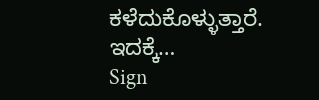ಕಳೆದುಕೊಳ್ಳುತ್ತಾರೆ. ಇದಕ್ಕೆ…
Sign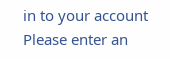in to your account
Please enter an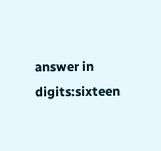answer in digits:sixteen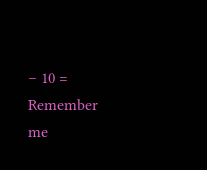− 10 =
Remember me